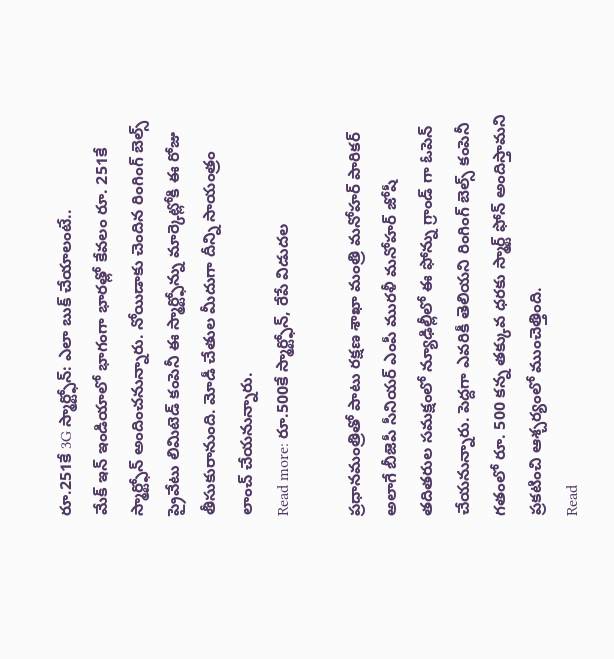రూ.251కే 3G స్మార్ట్ఫోన్: ఎలా బుక్ చేయాలంటే..
మేక్ ఇన్ ఇండియాలో భాగంగా భారత్లో కేవలం రూ. 251కే స్మార్ట్ఫోన్ అందించనున్నారు. నోయిడాకు చెందిన రింగింగ్ బెల్స్ ప్రైవేటు లిమిటెడ్ కంపెనీ ఈ స్మార్ట్ఫోన్ను మార్కెట్లోకి ఈ రోజు తీసుకురానుంది. మోడీ చేతుల మీదుగా దీన్ని సాయంత్రం లాంచ్ చేయనున్నారు.
Read more: రూ.500కే స్మార్ట్ఫోన్, రేపే విడుదల

ప్రధానమంత్రితో పాటు రక్షణ శాఖా మంత్రి మనోహర్ పారికర్ అలాగే బీజెపీ సీనియర్ ఎంపీ మురళీ మనోహర్ జోషీ తదితరుల సమక్షంలో న్యూఢిల్లీలో ఈ ఫోన్ను గ్రాండ్ గా ఓపెన్ చేయనున్నారు. పెద్దగా ఎవరికీ తెలియని రింగింగ్ బెల్స్ కంపెనీ గతంలో రూ. 500 కన్న తక్కువ ధరకు స్మార్ట్ ఫోన్ అందిస్తామని ప్రకటించి ఆశ్చర్యంలో ముంచెత్తింది.
Read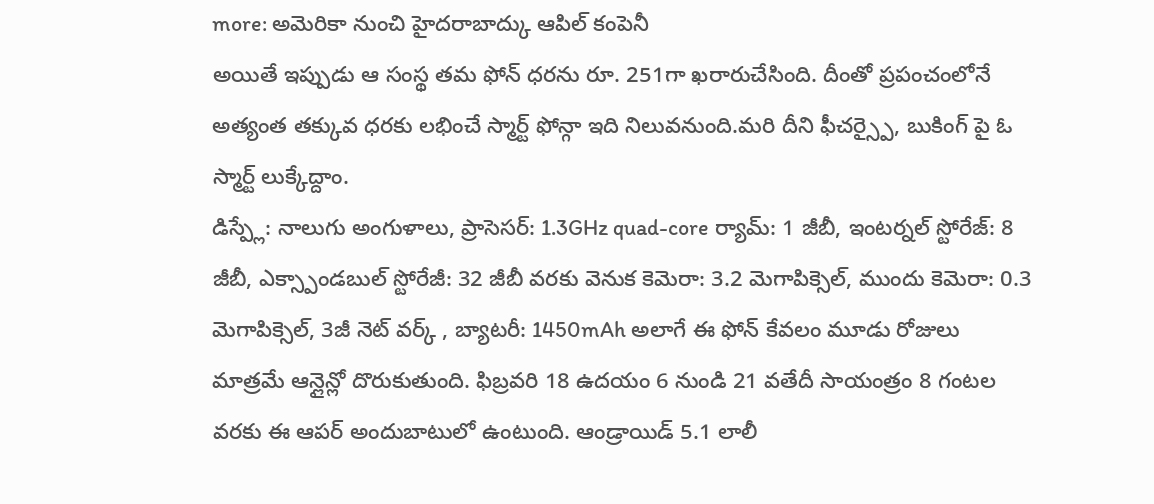more: అమెరికా నుంచి హైదరాబాద్కు ఆపిల్ కంపెనీ
అయితే ఇప్పుడు ఆ సంస్థ తమ ఫోన్ ధరను రూ. 251గా ఖరారుచేసింది. దీంతో ప్రపంచంలోనే అత్యంత తక్కువ ధరకు లభించే స్మార్ట్ ఫోన్గా ఇది నిలువనుంది.మరి దీని ఫీచర్స్పై, బుకింగ్ పై ఓ స్మార్ట్ లుక్కేద్దాం.
డిస్ప్లే: నాలుగు అంగుళాలు, ప్రాసెసర్: 1.3GHz quad-core ర్యామ్: 1 జీబీ, ఇంటర్నల్ స్టోరేజ్: 8 జీబీ, ఎక్స్పాండబుల్ స్టోరేజీ: 32 జీబీ వరకు వెనుక కెమెరా: 3.2 మెగాపిక్సెల్, ముందు కెమెరా: 0.3 మెగాపిక్సెల్, 3జీ నెట్ వర్క్ , బ్యాటరీ: 1450mAh అలాగే ఈ ఫోన్ కేవలం మూడు రోజులు మాత్రమే ఆన్లైన్లో దొరుకుతుంది. ఫిబ్రవరి 18 ఉదయం 6 నుండి 21 వతేదీ సాయంత్రం 8 గంటల వరకు ఈ ఆపర్ అందుబాటులో ఉంటుంది. ఆండ్రాయిడ్ 5.1 లాలీ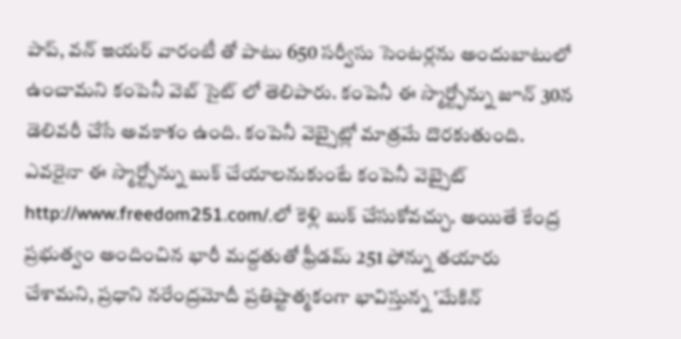పాప్, వన్ ఇయర్ వారంటీ తో పాటు 650 సర్వీసు సెంటర్లను అందుబాటులో ఉంచామని కంపెనీ వెబ్ సైట్ లో తెలిపారు. కంపెనీ ఈ స్మార్ట్ఫోన్ను జూన్ 30న డెలివరీ చేసే అవకాశం ఉంది. కంపెనీ వెబ్సైట్లో మాత్రమే దొరకుతుంది. ఎవరైనా ఈ స్మార్ట్ఫోన్ను బుక్ చేయాలనుకుంటే కంపెనీ వెబ్సైట్ http://www.freedom251.com/.లో కెళ్లి బుక్ చేసుకోవచ్చు. అయితే కేంద్ర ప్రభుత్వం అందించిన భారీ మద్దతుతో ఫ్రీడమ్ 251 ఫోన్ను తయారు చేశామని, ప్రధాని నరేంద్రమోదీ ప్రతిష్టాత్మకంగా భావిస్తున్న 'మేకిన్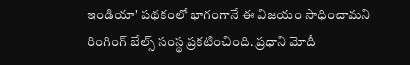ఇండియా' పథకంలో భాగంగానే ఈ విజయం సాధించామని రింగింగ్ బేల్స్ సంస్థ ప్రకటించింది. ప్రధాని మోదీ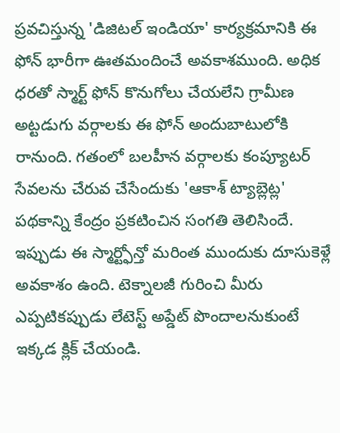ప్రవచిస్తున్న 'డిజిటల్ ఇండియా' కార్యక్రమానికి ఈ ఫోన్ భారీగా ఊతమందించే అవకాశముంది. అధిక ధరతో స్మార్ట్ ఫోన్ కొనుగోలు చేయలేని గ్రామీణ అట్టడుగు వర్గాలకు ఈ ఫోన్ అందుబాటులోకి రానుంది. గతంలో బలహీన వర్గాలకు కంప్యూటర్ సేవలను చేరువ చేసేందుకు 'ఆకాశ్ ట్యాబ్లెట్ల' పథకాన్ని కేంద్రం ప్రకటించిన సంగతి తెలిసిందే. ఇప్పుడు ఈ స్మార్ట్ఫోన్తో మరింత ముందుకు దూసుకెళ్లే అవకాశం ఉంది. టెక్నాలజీ గురించి మీరు ఎప్పటికప్పుడు లేటెస్ట్ అప్డేట్ పొందాలనుకుంటే ఇక్కడ క్లిక్ చేయండి.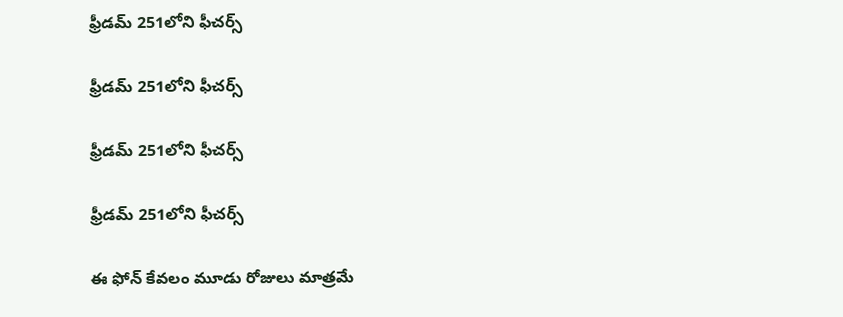ఫ్రీడమ్ 251లోని ఫీచర్స్

ఫ్రీడమ్ 251లోని ఫీచర్స్

ఫ్రీడమ్ 251లోని ఫీచర్స్

ఫ్రీడమ్ 251లోని ఫీచర్స్

ఈ ఫోన్ కేవలం మూడు రోజులు మాత్రమే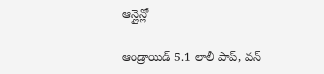ఆన్లైన్లో

ఆండ్రాయిడ్ 5.1 లాలీ పాప్, వన్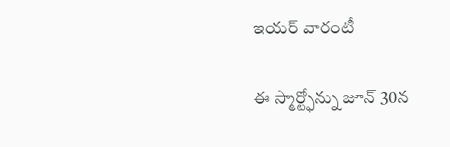ఇయర్ వారంటీ

ఈ స్మార్ట్ఫోన్ను జూన్ 30న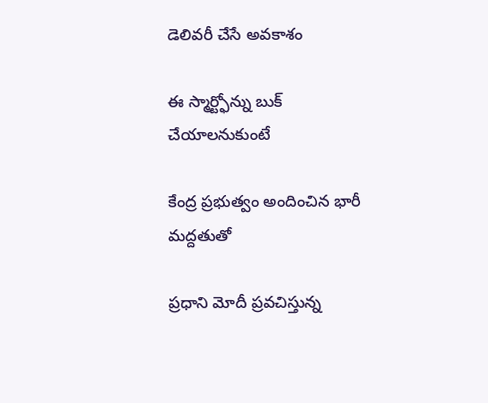డెలివరీ చేసే అవకాశం

ఈ స్మార్ట్ఫోన్ను బుక్ చేయాలనుకుంటే

కేంద్ర ప్రభుత్వం అందించిన భారీ మద్దతుతో

ప్రధాని మోదీ ప్రవచిస్తున్న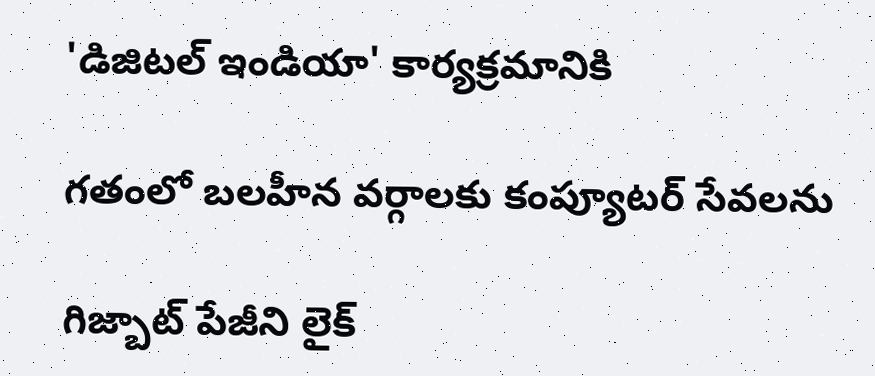'డిజిటల్ ఇండియా' కార్యక్రమానికి

గతంలో బలహీన వర్గాలకు కంప్యూటర్ సేవలను

గిజ్బాట్ పేజీని లైక్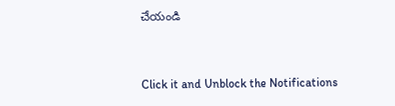చేయండి


Click it and Unblock the Notifications